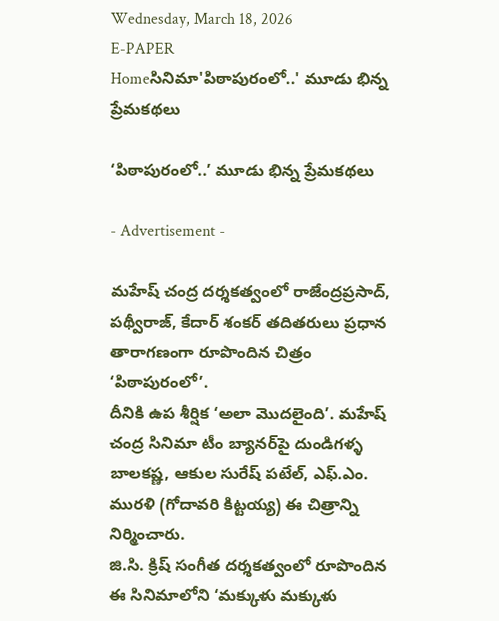Wednesday, March 18, 2026
E-PAPER
Homeసినిమా'పిఠాపురంలో..' మూడు భిన్న ప్రేమకథలు

‘పిఠాపురంలో..’ మూడు భిన్న ప్రేమకథలు

- Advertisement -

మహేష్‌ చంద్ర దర్శకత్వంలో రాజేంద్రప్రసాద్‌, పథ్వీరాజ్‌, కేదార్‌ శంకర్‌ తదితరులు ప్రధాన తారాగణంగా రూపొందిన చిత్రం ‘పిఠాపురంలో’.
దీనికి ఉప శీర్షిక ‘అలా మొదలైంది’. మహేష్‌ చంద్ర సినిమా టీం బ్యానర్‌పై దుండిగళ్ళ బాలకష్ణ, ఆకుల సురేష్‌ పటేల్‌, ఎఫ్‌.ఎం. మురళి (గోదావరి కిట్టయ్య) ఈ చిత్రాన్ని నిర్మించారు.
జి.సి. క్రిష్‌ సంగీత దర్శకత్వంలో రూపొందిన ఈ సినిమాలోని ‘మక్కుళు మక్కుళు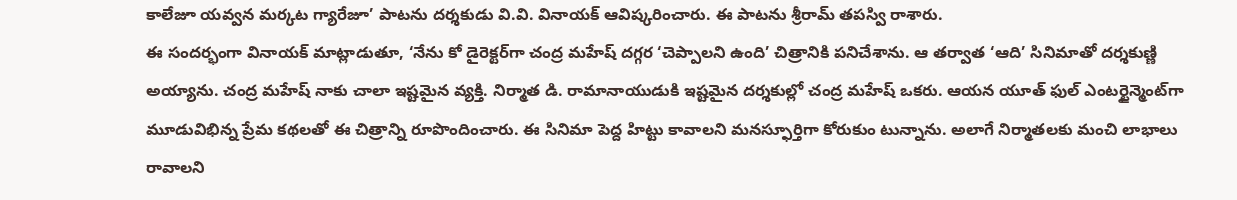కాలేజూ యవ్వన మర్కట గ్యారేజూ’ పాటను దర్శకుడు వి.వి. వినాయక్‌ ఆవిష్కరించారు. ఈ పాటను శ్రీరామ్‌ తపస్వి రాశారు.
ఈ సందర్భంగా వినాయక్‌ మాట్లాడుతూ, ‘నేను కో డైరెక్టర్‌గా చంద్ర మహేష్‌ దగ్గర ‘చెప్పాలని ఉంది’ చిత్రానికి పనిచేశాను. ఆ తర్వాత ‘ఆది’ సినిమాతో దర్శకుణ్ణి అయ్యాను. చంద్ర మహేష్‌ నాకు చాలా ఇష్టమైన వ్యక్తి. నిర్మాత డి. రామానాయుడుకి ఇష్టమైన దర్శకుల్లో చంద్ర మహేష్‌ ఒకరు. ఆయన యూత్‌ ఫుల్‌ ఎంటర్టైన్మెంట్‌గా మూడువిభిన్న ప్రేమ కథలతో ఈ చిత్రాన్ని రూపొందించారు. ఈ సినిమా పెద్ద హిట్టు కావాలని మనస్ఫూర్తిగా కోరుకుం టున్నాను. అలాగే నిర్మాతలకు మంచి లాభాలు రావాలని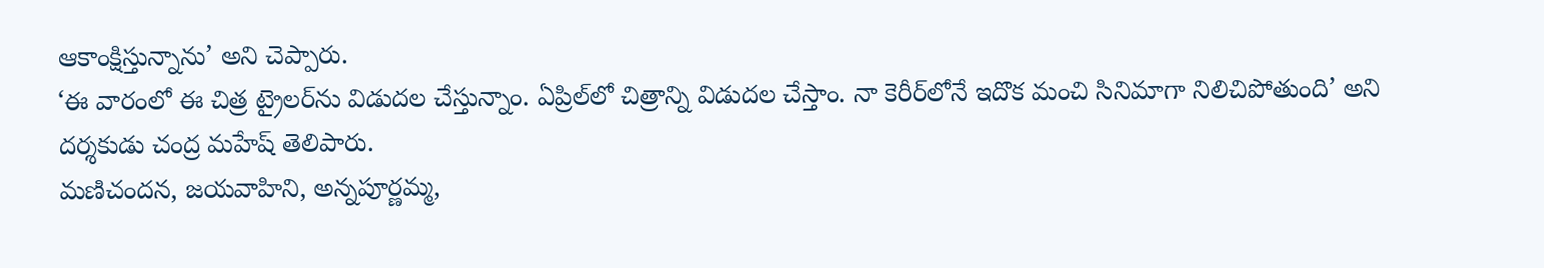ఆకాంక్షిస్తున్నాను’ అని చెప్పారు.
‘ఈ వారంలో ఈ చిత్ర ట్రైలర్‌ను విడుదల చేస్తున్నాం. ఏప్రిల్‌లో చిత్రాన్ని విడుదల చేస్తాం. నా కెరీర్‌లోనే ఇదొక మంచి సినిమాగా నిలిచిపోతుంది’ అని దర్శకుడు చంద్ర మహేష్‌ తెలిపారు.
మణిచందన, జయవాహిని, అన్నపూర్ణమ్మ,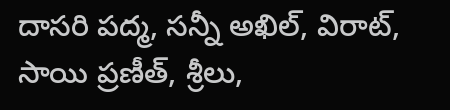దాసరి పద్మ, సన్నీ అఖిల్‌, విరాట్‌, సాయి ప్రణీత్‌, శ్రీలు,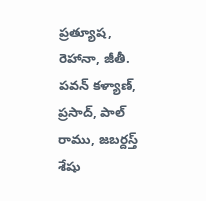ప్రత్యూష, రెహానా, జీతీ. పవన్‌ కళ్యాణ్‌, ప్రసాద్‌, పాల్‌ రాము, జబర్దస్త్‌ శేషు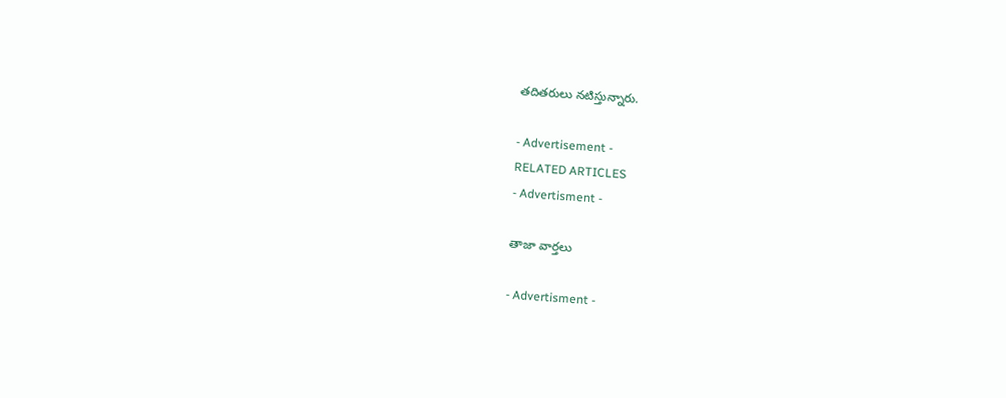తదితరులు నటిస్తున్నారు.

- Advertisement -
RELATED ARTICLES
- Advertisment -

తాజా వార్తలు

- Advertisment -